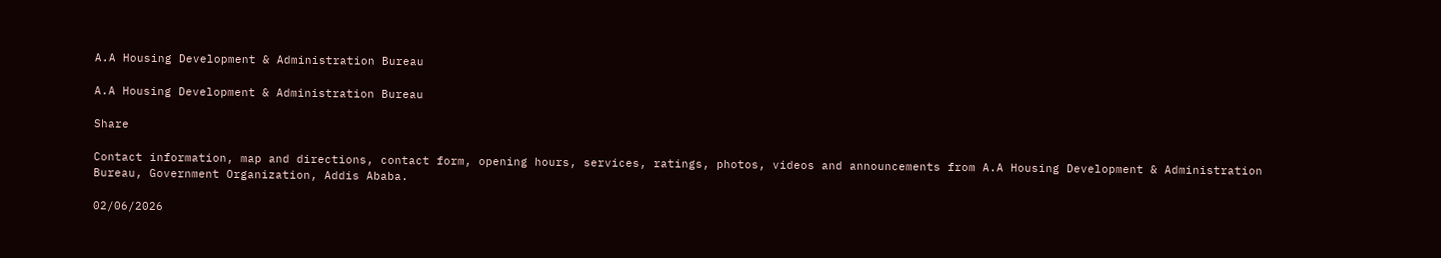A.A Housing Development & Administration Bureau

A.A Housing Development & Administration Bureau

Share

Contact information, map and directions, contact form, opening hours, services, ratings, photos, videos and announcements from A.A Housing Development & Administration Bureau, Government Organization, Addis Ababa.

02/06/2026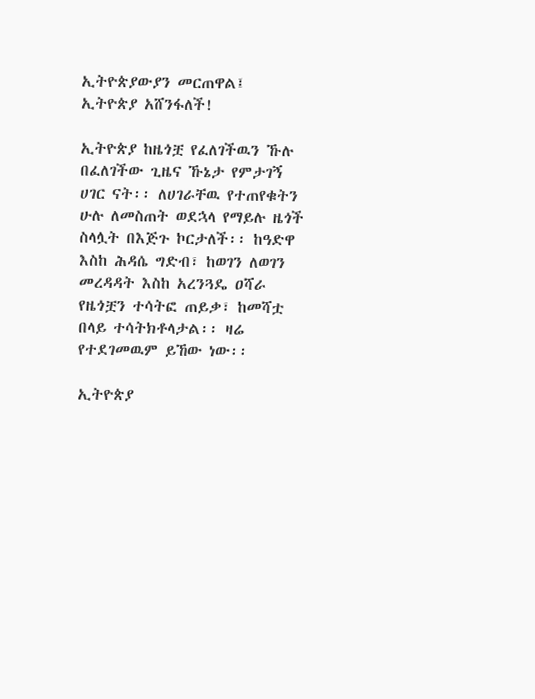ኢትዮጵያውያን መርጠዋል፤ ኢትዮጵያ አሸንፋለች!

ኢትዮጵያ ከዜጎቿ የፈለገችዉን ኹሉ በፈለገችው ጊዜና ኹኔታ የምታገኝ ሀገር ናት፡፡ ለሀገራቸዉ የተጠየቁትን ሁሉ ለመስጠት ወደኋላ የማይሉ ዜጎች ስላሏት በእጅጉ ኮርታለች፡፡ ከዓድዋ እስከ ሕዳሴ ግድብ፣ ከወገን ለወገን መረዳዳት እስከ አረንጓዴ ዐሻራ የዜጎቿን ተሳትፎ ጠይቃ፣ ከመሻቷ በላይ ተሳትክቶላታል፡፡ ዛሬ የተደገመዉም ይኸው ነው፡፡

ኢትዮጵያ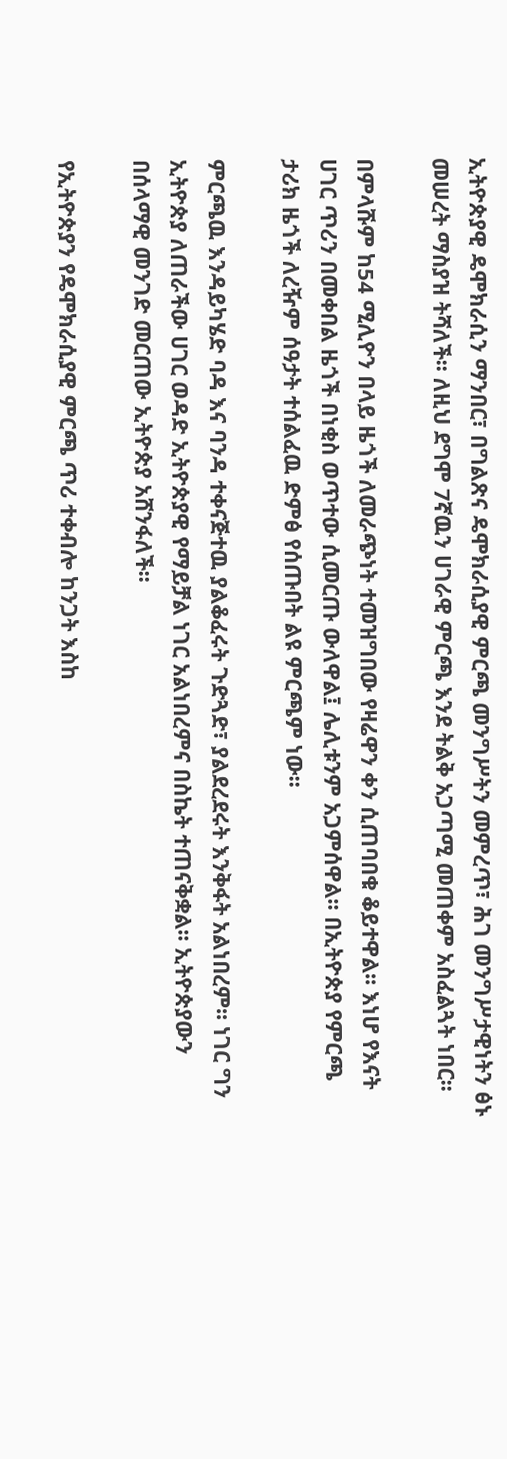ኢትዮጵያዊ ዴሞክራሲን ማንበር፣ በግልጽና ዴሞክራሲያዊ ምርጫ መንግሥትን መምረጥ፣ ሕገ መንግሥታዊነትን ፅኑ መሠረት ማስያዝ ትሻለች፡፡ ለዚህ ደግሞ 7ኛዉን ሀገራዊ ምርጫ እንደ ትልቅ አጋጣሚ መጠቀም አስፈልጓት ነበር፡፡

በምላሹም ከ54 ሚሊዮን በላይ ዜጎች ለመራጭነት ተመዝግበው የዛሬዋን ቀን ሲጠባበቁ ቆይተዋል፡፡ እነሆ የእናት ሀገር ጥሪን በመቀበል ዜጎች በነቂስ ወጥተው ሲመርጡ ውለዋል፤ ሌሊቱንም አጋምሰዋል፡፡ በኢትዮጵያ የምርጫ ታሪክ ዜጎች ለረዥም ሰዓታት ተሰልፈዉ ድምፅ የሰጡበት ልዩ ምርጫም ነው፡፡

ምርጫዉ እንዳይካሄድ ባዳ እና ባንዳ ተቀናጅተዉ ያልቆፈሩት ጉድጓድ፣ ያልደረደሩት እንቅፋት አልነበረም፡፡ ነገር ግን ኢትዮጵያ ለጠራችው ሀገር ወዳድ ኢትዮጵያዊ የማይቻል ነገር አልነበረምና በስኬት ተጠናቅቋል፡፡ ኢትዮጵያውን በሰላማዊ መንገድ መርጠው ኢትዮጵያ አሸንፋለች፡፡

የኢትዮጵያን የዴሞክራሲያዊ ምርጫ ጥሪ ተቀብሎ ከንጋት እስከ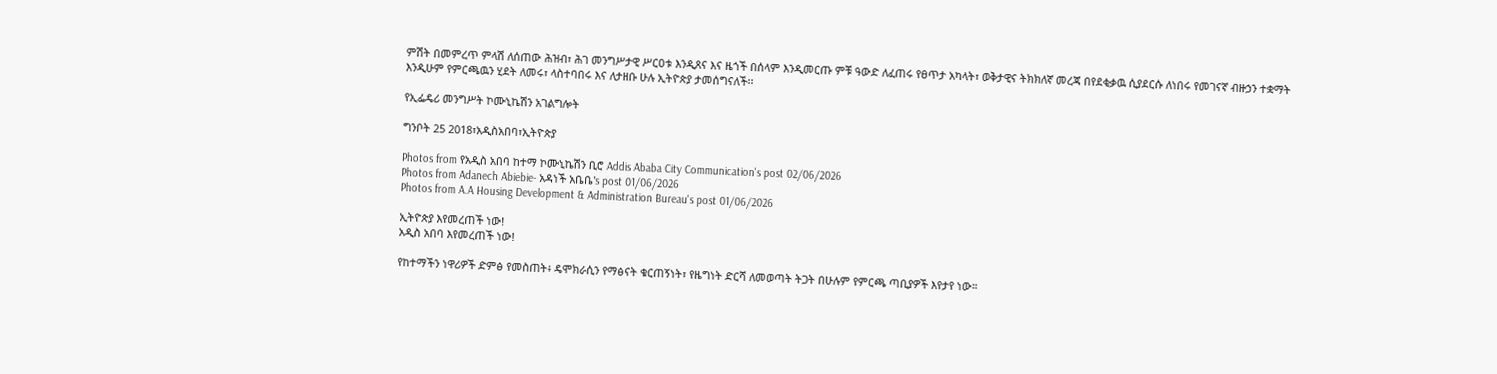ምሽት በመምረጥ ምላሽ ለሰጠው ሕዝብ፣ ሕገ መንግሥታዊ ሥርዐቱ እንዲጸና እና ዜጎች በሰላም እንዲመርጡ ምቹ ዓውድ ለፈጠሩ የፀጥታ አካላት፣ ወቅታዊና ትክክለኛ መረጃ በየደቂቃዉ ሲያደርሱ ለነበሩ የመገናኛ ብዙኃን ተቋማት እንዲሁም የምርጫዉን ሂደት ለመሩ፣ ላስተባበሩ እና ለታዘቡ ሁሉ ኢትዮጵያ ታመሰግናለች፡፡

የኢፌዴሪ መንግሥት ኮሙኒኬሽን አገልግሎት

ግንቦት 25 2018፣አዲስአበባ፣ኢትዮጵያ

Photos from የአዲስ አበባ ከተማ ኮሙኒኬሽን ቢሮ Addis Ababa City Communication's post 02/06/2026
Photos from Adanech Abiebie- አዳነች አቤቤ's post 01/06/2026
Photos from A.A Housing Development & Administration Bureau's post 01/06/2026

ኢትዮጵያ እየመረጠች ነው!
አዲስ አበባ እየመረጠች ነው!

የከተማችን ነዋሪዎች ድምፅ የመስጠት፥ ዴሞክራሲን የማፅናት ቁርጠኝነት፣ የዜግነት ድርሻ ለመወጣት ትጋት በሁሉም የምርጫ ጣቢያዎች እየታየ ነው።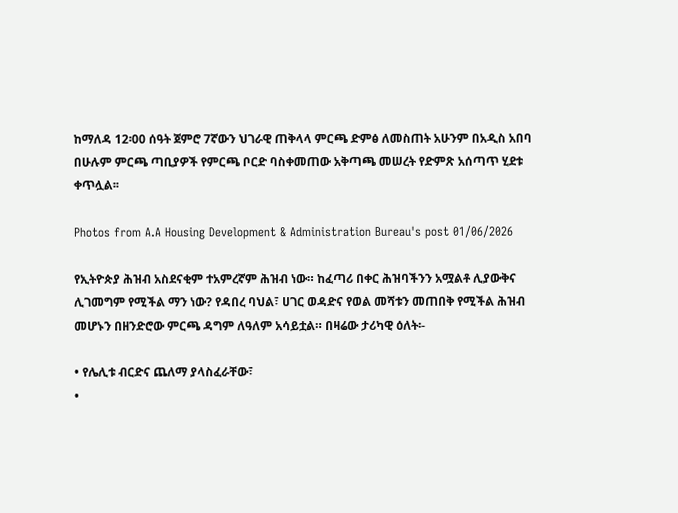ከማለዳ 12፡00 ሰዓት ጀምሮ 7ኛውን ህገራዊ ጠቅላላ ምርጫ ድምፅ ለመስጠት አሁንም በአዲስ አበባ በሁሉም ምርጫ ጣቢያዎች የምርጫ ቦርድ ባስቀመጠው አቅጣጫ መሠረት የድምጽ አሰጣጥ ሂደቱ ቀጥሏል፡፡

Photos from A.A Housing Development & Administration Bureau's post 01/06/2026

የኢትዮጵያ ሕዝብ አስደናቂም ተአምረኛም ሕዝብ ነው። ከፈጣሪ በቀር ሕዝባችንን አሟልቶ ሊያውቅና ሊገመግም የሚችል ማን ነው? የዳበረ ባህል፣ ሀገር ወዳድና የወል መሻቱን መጠበቅ የሚችል ሕዝብ መሆኑን በዘንድሮው ምርጫ ዳግም ለዓለም አሳይቷል። በዛሬው ታሪካዊ ዕለት፡-

• የሌሊቱ ብርድና ጨለማ ያላስፈራቸው፣
•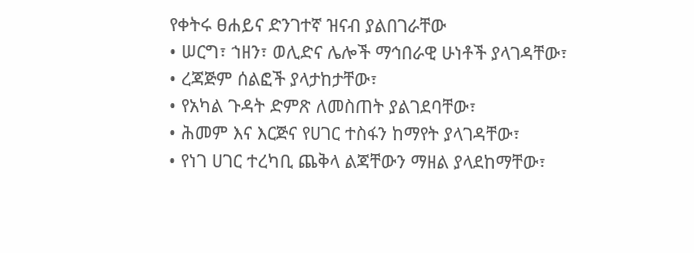የቀትሩ ፀሐይና ድንገተኛ ዝናብ ያልበገራቸው
• ሠርግ፣ ኀዘን፣ ወሊድና ሌሎች ማኅበራዊ ሁነቶች ያላገዳቸው፣
• ረጃጅም ሰልፎች ያላታከታቸው፣
• የአካል ጉዳት ድምጽ ለመስጠት ያልገደባቸው፣
• ሕመም እና እርጅና የሀገር ተስፋን ከማየት ያላገዳቸው፣
• የነገ ሀገር ተረካቢ ጨቅላ ልጃቸውን ማዘል ያላደከማቸው፣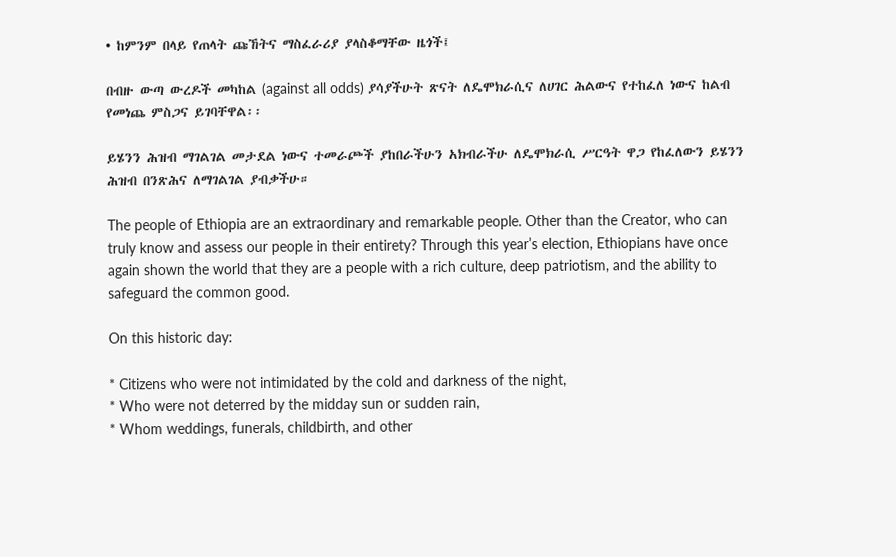• ከምንም በላይ የጠላት ጩኸትና ማስፈራሪያ ያላስቆማቸው ዜጎች፤

በብዙ ውጣ ውረዶች መካከል (against all odds) ያሳያችሁት ጽናት ለዴሞክራሲና ለሀገር ሕልውና የተከፈለ ነውና ከልብ የመነጨ ምስጋና ይገባቸዋል፡፡

ይሄንን ሕዝብ ማገልገል መታደል ነውና ተመራጮች ያከበራችሁን አክብራችሁ ለዴሞክራሲ ሥርዓት ዋጋ የከፈለውን ይሄንን ሕዝብ በንጽሕና ለማገልገል ያብቃችሁ።

The people of Ethiopia are an extraordinary and remarkable people. Other than the Creator, who can truly know and assess our people in their entirety? Through this year’s election, Ethiopians have once again shown the world that they are a people with a rich culture, deep patriotism, and the ability to safeguard the common good.

On this historic day:

* Citizens who were not intimidated by the cold and darkness of the night,
* Who were not deterred by the midday sun or sudden rain,
* Whom weddings, funerals, childbirth, and other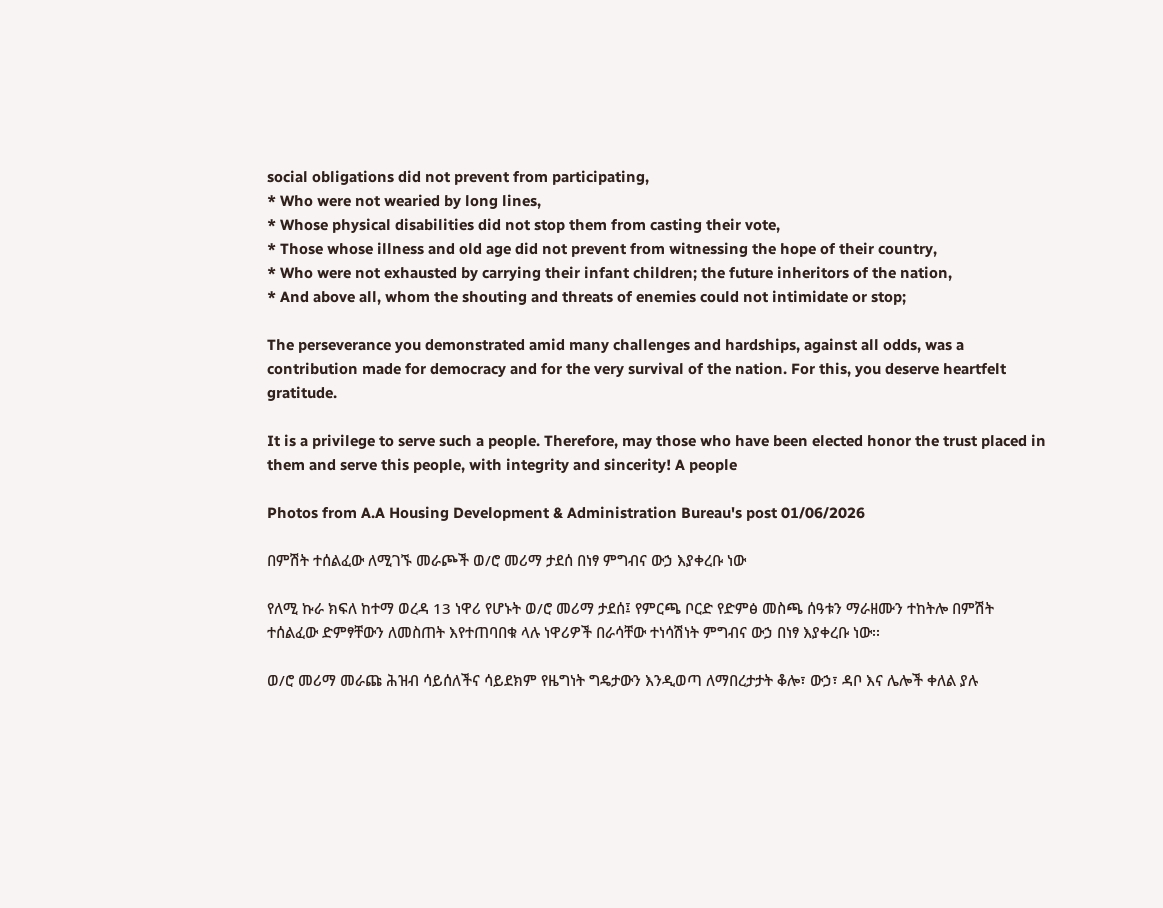social obligations did not prevent from participating,
* Who were not wearied by long lines,
* Whose physical disabilities did not stop them from casting their vote,
* Those whose illness and old age did not prevent from witnessing the hope of their country,
* Who were not exhausted by carrying their infant children; the future inheritors of the nation,
* And above all, whom the shouting and threats of enemies could not intimidate or stop;

The perseverance you demonstrated amid many challenges and hardships, against all odds, was a contribution made for democracy and for the very survival of the nation. For this, you deserve heartfelt gratitude.

It is a privilege to serve such a people. Therefore, may those who have been elected honor the trust placed in them and serve this people, with integrity and sincerity! A people

Photos from A.A Housing Development & Administration Bureau's post 01/06/2026

በምሽት ተሰልፈው ለሚገኙ መራጮች ወ/ሮ መሪማ ታደሰ በነፃ ምግብና ውኃ እያቀረቡ ነው

የለሚ ኩራ ክፍለ ከተማ ወረዳ 13 ነዋሪ የሆኑት ወ/ሮ መሪማ ታደሰ፤ የምርጫ ቦርድ የድምፅ መስጫ ሰዓቱን ማራዘሙን ተከትሎ በምሽት ተሰልፈው ድምፃቸውን ለመስጠት እየተጠባበቁ ላሉ ነዋሪዎች በራሳቸው ተነሳሽነት ምግብና ውኃ በነፃ እያቀረቡ ነው፡፡

ወ/ሮ መሪማ መራጩ ሕዝብ ሳይሰለችና ሳይደክም የዜግነት ግዴታውን እንዲወጣ ለማበረታታት ቆሎ፣ ውኃ፣ ዳቦ እና ሌሎች ቀለል ያሉ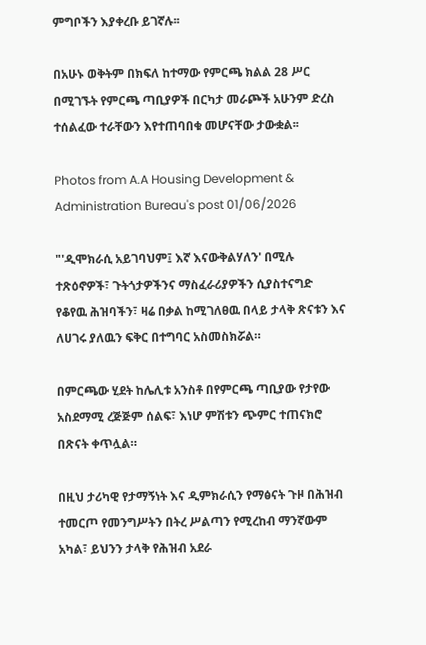ምግቦችን እያቀረቡ ይገኛሉ፡፡

በአሁኑ ወቅትም በክፍለ ከተማው የምርጫ ክልል 28 ሥር በሚገኙት የምርጫ ጣቢያዎች በርካታ መራጮች አሁንም ድረስ ተሰልፈው ተራቸውን እየተጠባበቁ መሆናቸው ታውቋል፡፡

Photos from A.A Housing Development & Administration Bureau's post 01/06/2026

"'ዲሞክራሲ አይገባህም፤ እኛ እናውቅልሃለን' በሚሉ ተጽዕኖዎች፣ ጉትጎታዎችንና ማስፈራሪያዎችን ሲያስተናግድ የቆየዉ ሕዝባችን፣ ዛሬ በቃል ከሚገለፀዉ በላይ ታላቅ ጽናቱን እና ለሀገሩ ያለዉን ፍቅር በተግባር አስመስክሯል።

በምርጫው ሂደት ከሌሊቱ አንስቶ በየምርጫ ጣቢያው የታየው አስደማሚ ረጅጅም ሰልፍ፣ እነሆ ምሽቱን ጭምር ተጠናክሮ በጽናት ቀጥሏል።

በዚህ ታሪካዊ የታማኝነት እና ዲምክራሲን የማፅናት ጉዞ በሕዝብ ተመርጦ የመንግሥትን በትረ ሥልጣን የሚረከብ ማንኛውም አካል፣ ይህንን ታላቅ የሕዝብ አደራ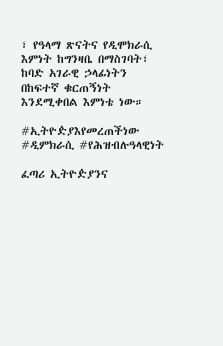፣ የዓላማ ጽናትና የዲሞክራሲ እምነት ከግንዛቤ በማስገባት፣ ከባድ አገራዊ ኃላፊነትን በከፍተኛ ቁርጠኝነት እንደሚቀበል እምነቴ ነው።

#ኢትዮዽያእየመረጠችነው
#ዲምክራሲ #የሕዝብሉዓላዊነት

ፈጣሪ ኢትዮዽያንና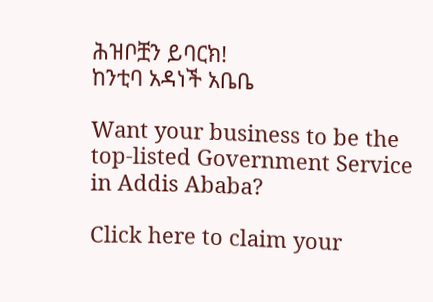ሕዝቦቿን ይባርክ!
ከንቲባ አዳነች አቤቤ

Want your business to be the top-listed Government Service in Addis Ababa?

Click here to claim your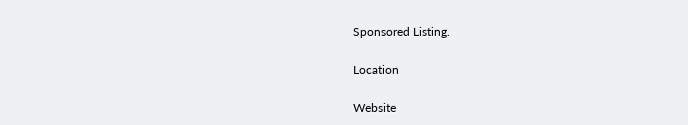Sponsored Listing.

Location

Website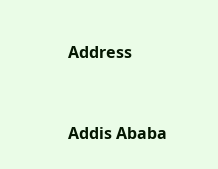Address


Addis Ababa